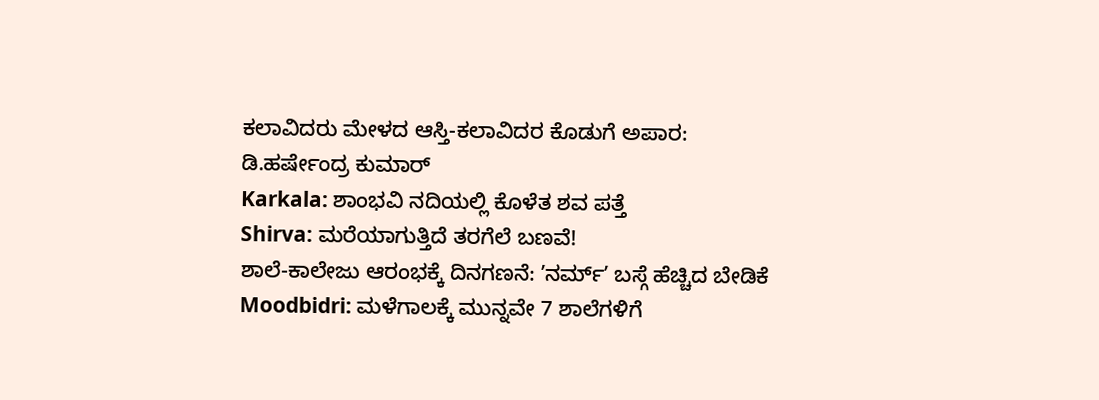ಕಲಾವಿದರು ಮೇಳದ ಆಸ್ತಿ-ಕಲಾವಿದರ ಕೊಡುಗೆ ಅಪಾರ: ಡಿ.ಹರ್ಷೇಂದ್ರ ಕುಮಾರ್
Karkala: ಶಾಂಭವಿ ನದಿಯಲ್ಲಿ ಕೊಳೆತ ಶವ ಪತ್ತೆ
Shirva: ಮರೆಯಾಗುತ್ತಿದೆ ತರಗೆಲೆ ಬಣವೆ!
ಶಾಲೆ-ಕಾಲೇಜು ಆರಂಭಕ್ಕೆ ದಿನಗಣನೆ: ʼನರ್ಮ್ʼ ಬಸ್ಗೆ ಹೆಚ್ಚಿದ ಬೇಡಿಕೆ
Moodbidri: ಮಳೆಗಾಲಕ್ಕೆ ಮುನ್ನವೇ 7 ಶಾಲೆಗಳಿಗೆ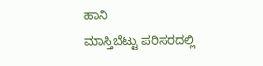ಹಾನಿ
ಮಾಸ್ತಿಬೆಟ್ಟು ಪರಿಸರದಲ್ಲಿ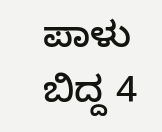ಪಾಳು ಬಿದ್ದ 4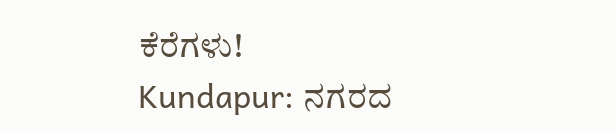ಕೆರೆಗಳು!
Kundapur: ನಗರದ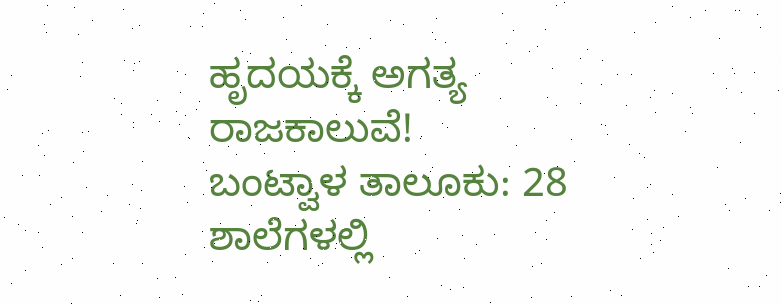ಹೃದಯಕ್ಕೆ ಅಗತ್ಯ ರಾಜಕಾಲುವೆ!
ಬಂಟ್ವಾಳ ತಾಲೂಕು: 28 ಶಾಲೆಗಳಲ್ಲಿ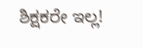ಶಿಕ್ಷಕರೇ ಇಲ್ಲ!